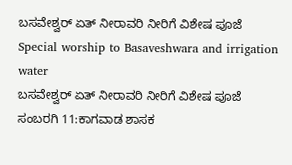ಬಸವೇಶ್ವರ್ ಏತ್ ನೀರಾವರಿ ನೀರಿಗೆ ವಿಶೇಷ ಪೂಜೆ
Special worship to Basaveshwara and irrigation water
ಬಸವೇಶ್ವರ್ ಏತ್ ನೀರಾವರಿ ನೀರಿಗೆ ವಿಶೇಷ ಪೂಜೆ
ಸಂಬರಗಿ 11:ಕಾಗವಾಡ ಶಾಸಕ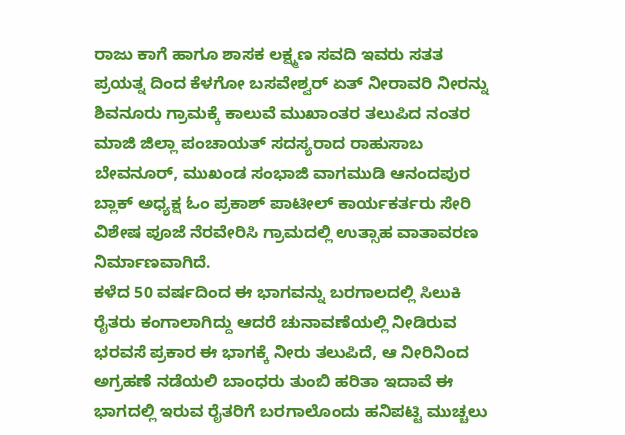ರಾಜು ಕಾಗೆ ಹಾಗೂ ಶಾಸಕ ಲಕ್ಷ್ಮಣ ಸವದಿ ಇವರು ಸತತ ಪ್ರಯತ್ನ ದಿಂದ ಕೆಳಗೋ ಬಸವೇಶ್ವರ್ ಏತ್ ನೀರಾವರಿ ನೀರನ್ನು ಶಿವನೂರು ಗ್ರಾಮಕ್ಕೆ ಕಾಲುವೆ ಮುಖಾಂತರ ತಲುಪಿದ ನಂತರ ಮಾಜಿ ಜಿಲ್ಲಾ ಪಂಚಾಯತ್ ಸದಸ್ಯರಾದ ರಾಹುಸಾಬ ಬೇವನೂರ್, ಮುಖಂಡ ಸಂಭಾಜಿ ವಾಗಮುಡಿ ಆನಂದಪುರ ಬ್ಲಾಕ್ ಅಧ್ಯಕ್ಷ ಓಂ ಪ್ರಕಾಶ್ ಪಾಟೀಲ್ ಕಾರ್ಯಕರ್ತರು ಸೇರಿ ವಿಶೇಷ ಪೂಜೆ ನೆರವೇರಿಸಿ ಗ್ರಾಮದಲ್ಲಿ ಉತ್ಸಾಹ ವಾತಾವರಣ ನಿರ್ಮಾಣವಾಗಿದೆ.
ಕಳೆದ 50 ವರ್ಷದಿಂದ ಈ ಭಾಗವನ್ನು ಬರಗಾಲದಲ್ಲಿ ಸಿಲುಕಿ ರೈತರು ಕಂಗಾಲಾಗಿದ್ದು ಆದರೆ ಚುನಾವಣೆಯಲ್ಲಿ ನೀಡಿರುವ ಭರವಸೆ ಪ್ರಕಾರ ಈ ಭಾಗಕ್ಕೆ ನೀರು ತಲುಪಿದೆ, ಆ ನೀರಿನಿಂದ ಅಗ್ರಹಣೆ ನಡೆಯಲಿ ಬಾಂಧರು ತುಂಬಿ ಹರಿತಾ ಇದಾವೆ ಈ ಭಾಗದಲ್ಲಿ ಇರುವ ರೈತರಿಗೆ ಬರಗಾಲೊಂದು ಹನಿಪಟ್ಟಿ ಮುಚ್ಚಲು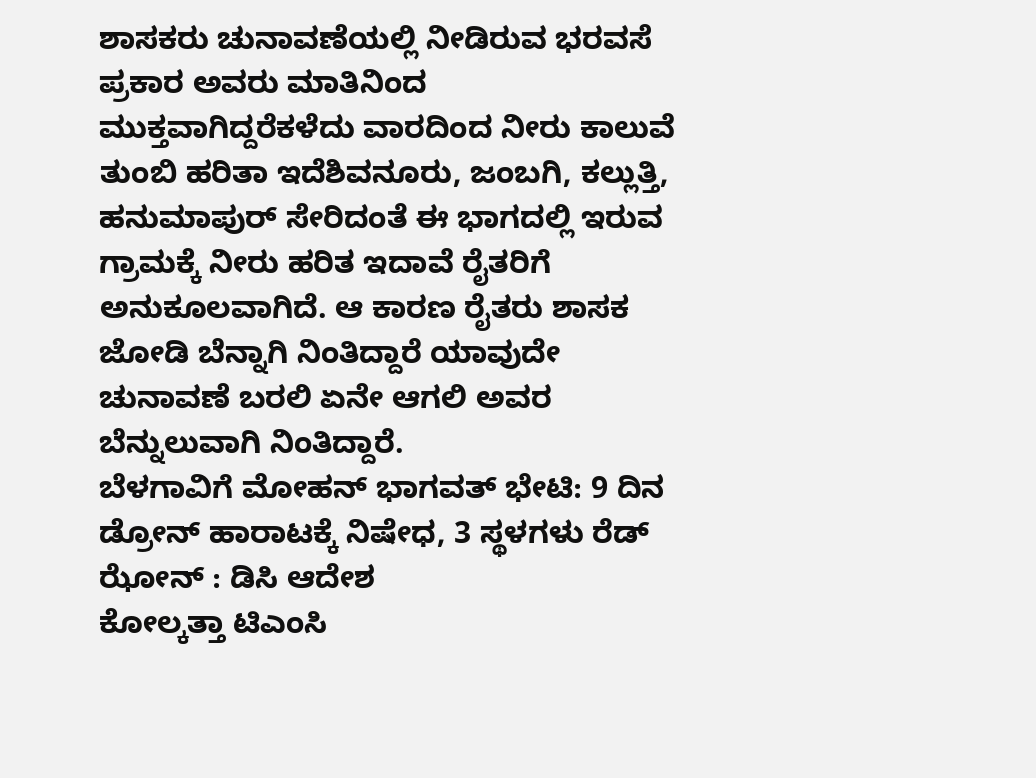ಶಾಸಕರು ಚುನಾವಣೆಯಲ್ಲಿ ನೀಡಿರುವ ಭರವಸೆ ಪ್ರಕಾರ ಅವರು ಮಾತಿನಿಂದ ಮುಕ್ತವಾಗಿದ್ದರೆಕಳೆದು ವಾರದಿಂದ ನೀರು ಕಾಲುವೆ ತುಂಬಿ ಹರಿತಾ ಇದೆಶಿವನೂರು, ಜಂಬಗಿ, ಕಲ್ಲುತ್ತಿ, ಹನುಮಾಪುರ್ ಸೇರಿದಂತೆ ಈ ಭಾಗದಲ್ಲಿ ಇರುವ ಗ್ರಾಮಕ್ಕೆ ನೀರು ಹರಿತ ಇದಾವೆ ರೈತರಿಗೆ ಅನುಕೂಲವಾಗಿದೆ. ಆ ಕಾರಣ ರೈತರು ಶಾಸಕ ಜೋಡಿ ಬೆನ್ನಾಗಿ ನಿಂತಿದ್ದಾರೆ ಯಾವುದೇ ಚುನಾವಣೆ ಬರಲಿ ಏನೇ ಆಗಲಿ ಅವರ ಬೆನ್ನುಲುವಾಗಿ ನಿಂತಿದ್ದಾರೆ.
ಬೆಳಗಾವಿಗೆ ಮೋಹನ್ ಭಾಗವತ್ ಭೇಟಿ: 9 ದಿನ ಡ್ರೋನ್ ಹಾರಾಟಕ್ಕೆ ನಿಷೇಧ, 3 ಸ್ಥಳಗಳು ರೆಡ್ ಝೋನ್ : ಡಿಸಿ ಆದೇಶ
ಕೋಲ್ಕತ್ತಾ ಟಿಎಂಸಿ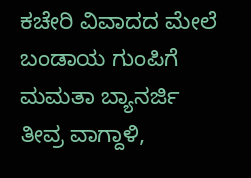ಕಚೇರಿ ವಿವಾದದ ಮೇಲೆ ಬಂಡಾಯ ಗುಂಪಿಗೆ ಮಮತಾ ಬ್ಯಾನರ್ಜಿ ತೀವ್ರ ವಾಗ್ದಾಳಿ,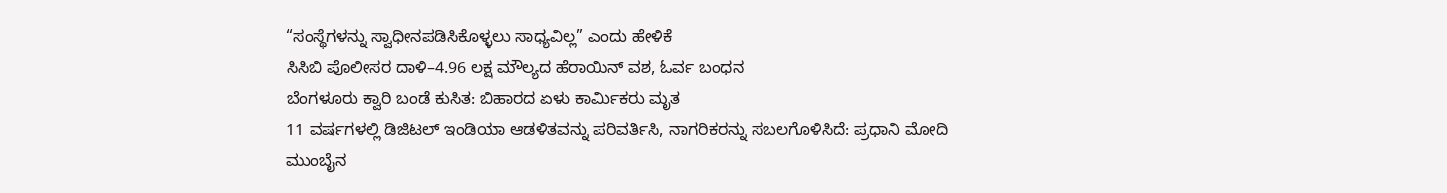“ಸಂಸ್ಥೆಗಳನ್ನು ಸ್ವಾಧೀನಪಡಿಸಿಕೊಳ್ಳಲು ಸಾಧ್ಯವಿಲ್ಲ” ಎಂದು ಹೇಳಿಕೆ
ಸಿಸಿಬಿ ಪೊಲೀಸರ ದಾಳಿ–4.96 ಲಕ್ಷ ಮೌಲ್ಯದ ಹೆರಾಯಿನ್ ವಶ, ಓರ್ವ ಬಂಧನ
ಬೆಂಗಳೂರು ಕ್ವಾರಿ ಬಂಡೆ ಕುಸಿತ: ಬಿಹಾರದ ಏಳು ಕಾರ್ಮಿಕರು ಮೃತ
11 ವರ್ಷಗಳಲ್ಲಿ ಡಿಜಿಟಲ್ ಇಂಡಿಯಾ ಆಡಳಿತವನ್ನು ಪರಿವರ್ತಿಸಿ, ನಾಗರಿಕರನ್ನು ಸಬಲಗೊಳಿಸಿದೆ: ಪ್ರಧಾನಿ ಮೋದಿ
ಮುಂಬೈನ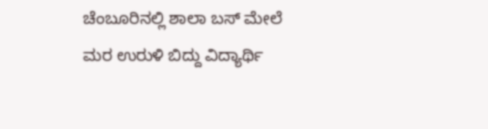ಚೆಂಬೂರಿನಲ್ಲಿ ಶಾಲಾ ಬಸ್ ಮೇಲೆ ಮರ ಉರುಳಿ ಬಿದ್ದು ವಿದ್ಯಾರ್ಥಿ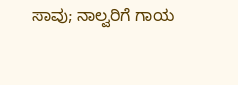ಸಾವು; ನಾಲ್ವರಿಗೆ ಗಾಯ